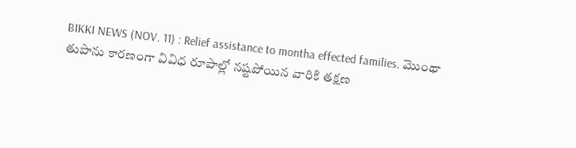BIKKI NEWS (NOV. 11) : Relief assistance to montha effected families. మొంథా తుపాను కారణంగా వివిధ రూపాల్లో నష్టపోయిన వారికి తక్షణ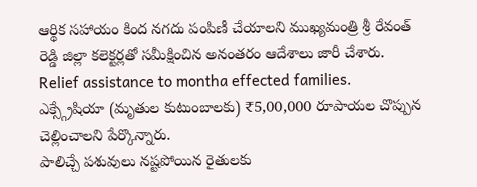ఆర్థిక సహాయం కింద నగదు పంపిణీ చేయాలని ముఖ్యమంత్రి శ్రీ రేవంత్ రెడ్డి జిల్లా కలెక్టర్లతో సమీక్షించిన అనంతరం ఆదేశాలు జారీ చేశారు.
Relief assistance to montha effected families.
ఎక్స్గ్రేషియా (మృతుల కుటుంబాలకు) ₹5,00,000 రూపాయల చొప్పున చెల్లించాలని పేర్కొన్నారు.
పాలిచ్చే పశువులు నష్టపోయిన రైతులకు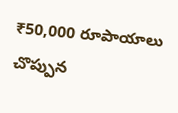₹50,000 రూపాయాలు చొప్పున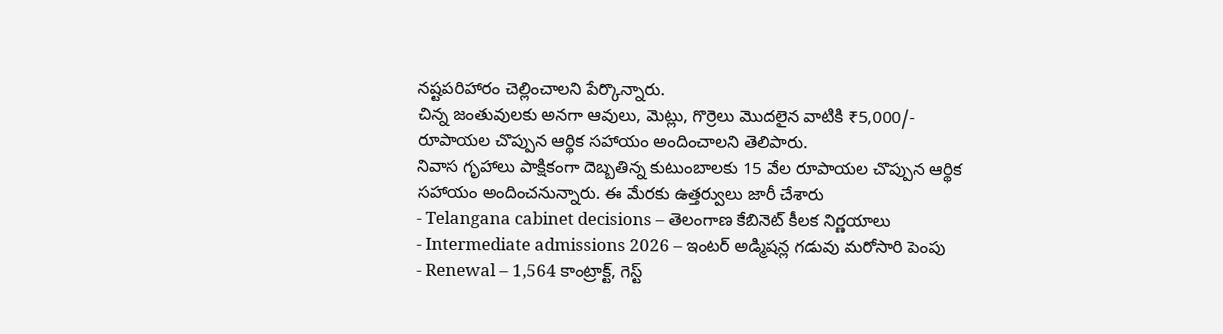నష్టపరిహారం చెల్లించాలని పేర్కొన్నారు.
చిన్న జంతువులకు అనగా ఆవులు, మెట్లు, గొర్రెలు మొదలైన వాటికి ₹5,000/- రూపాయల చొప్పున ఆర్థిక సహాయం అందించాలని తెలిపారు.
నివాస గృహాలు పాక్షికంగా దెబ్బతిన్న కుటుంబాలకు 15 వేల రూపాయల చొప్పున ఆర్థిక సహాయం అందించనున్నారు. ఈ మేరకు ఉత్తర్వులు జారీ చేశారు
- Telangana cabinet decisions – తెలంగాణ కేబినెట్ కీలక నిర్ణయాలు
- Intermediate admissions 2026 – ఇంటర్ అడ్మిషన్ల గడువు మరోసారి పెంపు
- Renewal – 1,564 కాంట్రాక్ట్, గెస్ట్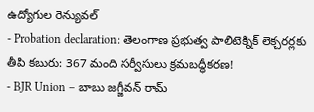ఉద్యోగుల రెన్యువల్
- Probation declaration: తెలంగాణ ప్రభుత్వ పాలిటెక్నిక్ లెక్చరర్లకు తీపి కబురు: 367 మంది సర్వీసులు క్రమబద్ధీకరణ!
- BJR Union – బాబు జగ్జీవన్ రామ్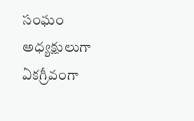సంఘం అధ్యక్షులుగా ఏకగ్రీవంగా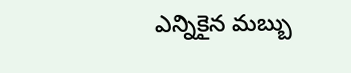ఎన్నికైన మబ్బు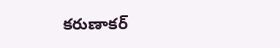కరుణాకర్